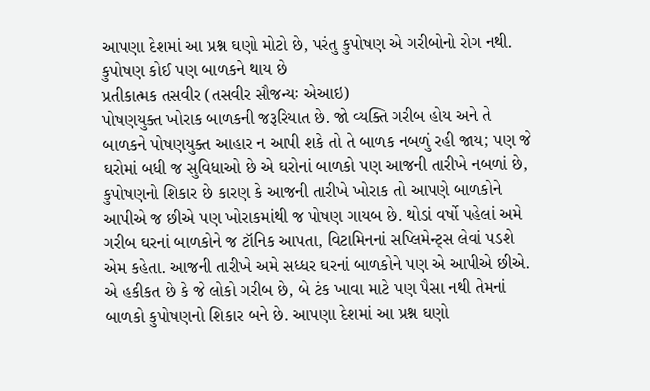આપણા દેશમાં આ પ્રશ્ન ઘણો મોટો છે, પરંતુ કુપોષણ એ ગરીબોનો રોગ નથી. કુપોષણ કોઈ પણ બાળકને થાય છે
પ્રતીકાત્મક તસવીર (તસવીર સૌજન્યઃ એઆઇ)
પોષણયુક્ત ખોરાક બાળકની જરૂરિયાત છે. જો વ્યક્તિ ગરીબ હોય અને તે બાળકને પોષણયુક્ત આહાર ન આપી શકે તો તે બાળક નબળું રહી જાય; પણ જે ઘરોમાં બધી જ સુવિધાઓ છે એ ઘરોનાં બાળકો પણ આજની તારીખે નબળાં છે, કુપોષણનો શિકાર છે કારણ કે આજની તારીખે ખોરાક તો આપણે બાળકોને આપીએ જ છીએ પણ ખોરાકમાંથી જ પોષણ ગાયબ છે. થોડાં વર્ષો પહેલાં અમે ગરીબ ઘરનાં બાળકોને જ ટૉનિક આપતા, વિટામિનનાં સપ્લિમેન્ટ્સ લેવાં પડશે એમ કહેતા. આજની તારીખે અમે સધ્ધર ઘરનાં બાળકોને પણ એ આપીએ છીએ.
એ હકીકત છે કે જે લોકો ગરીબ છે, બે ટંક ખાવા માટે પણ પૈસા નથી તેમનાં બાળકો કુપોષણનો શિકાર બને છે. આપણા દેશમાં આ પ્રશ્ન ઘણો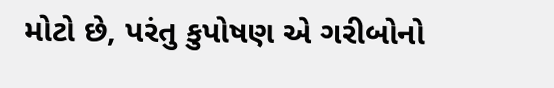મોટો છે, પરંતુ કુપોષણ એ ગરીબોનો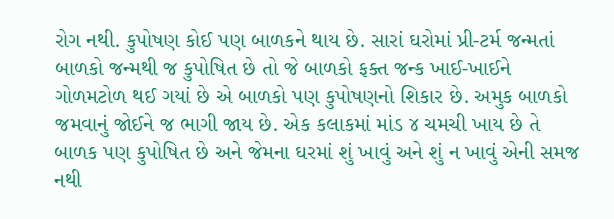રોગ નથી. કુપોષણ કોઈ પણ બાળકને થાય છે. સારાં ઘરોમાં પ્રી-ટર્મ જન્મતાં બાળકો જન્મથી જ કુપોષિત છે તો જે બાળકો ફક્ત જન્ક ખાઈ-ખાઈને ગોળમટોળ થઈ ગયાં છે એ બાળકો પણ કુપોષણનો શિકાર છે. અમુક બાળકો જમવાનું જોઈને જ ભાગી જાય છે. એક કલાકમાં માંડ ૪ ચમચી ખાય છે તે બાળક પણ કુપોષિત છે અને જેમના ઘરમાં શું ખાવું અને શું ન ખાવું એની સમજ નથી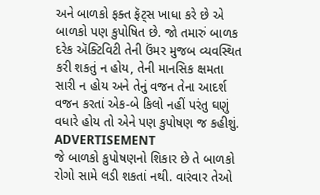અને બાળકો ફક્ત ફૅટ્સ ખાધા કરે છે એ બાળકો પણ કુપોષિત છે. જો તમારું બાળક દરેક ઍક્ટિવિટી તેની ઉંમર મુજબ વ્યવસ્થિત કરી શકતું ન હોય, તેની માનસિક ક્ષમતા સારી ન હોય અને તેનું વજન તેના આદર્શ વજન કરતાં એક-બે કિલો નહીં પરંતુ ઘણું વધારે હોય તો એને પણ કુપોષણ જ કહીશું.
ADVERTISEMENT
જે બાળકો કુપોષણનો શિકાર છે તે બાળકો રોગો સામે લડી શકતાં નથી. વારંવાર તેઓ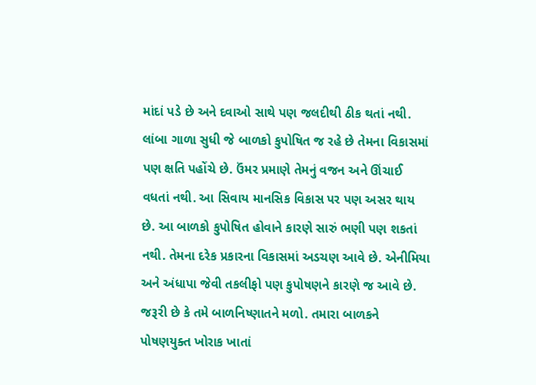માંદાં પડે છે અને દવાઓ સાથે પણ જલદીથી ઠીક થતાં નથી. લાંબા ગાળા સુધી જે બાળકો કુપોષિત જ રહે છે તેમના વિકાસમાં પણ ક્ષતિ પહોંચે છે. ઉંમર પ્રમાણે તેમનું વજન અને ઊંચાઈ વધતાં નથી. આ સિવાય માનસિક વિકાસ પર પણ અસર થાય છે. આ બાળકો કુપોષિત હોવાને કારણે સારું ભણી પણ શકતાં નથી. તેમના દરેક પ્રકારના વિકાસમાં અડચણ આવે છે. એનીમિયા અને અંધાપા જેવી તકલીફો પણ કુપોષણને કારણે જ આવે છે. જરૂરી છે કે તમે બાળનિષ્ણાતને મળો. તમારા બાળકને પોષણયુક્ત ખોરાક ખાતાં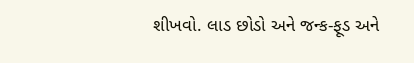શીખવો. લાડ છોડો અને જન્ક-ફૂડ અને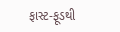ફાસ્ટ-ફૂડથી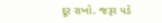દૂર રાખો. જરૂર પડે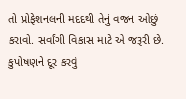તો પ્રોફેશનલની મદદથી તેનું વજન ઓછું કરાવો. સર્વાંગી વિકાસ માટે એ જરૂરી છે. કુપોષણને દૂર કરવું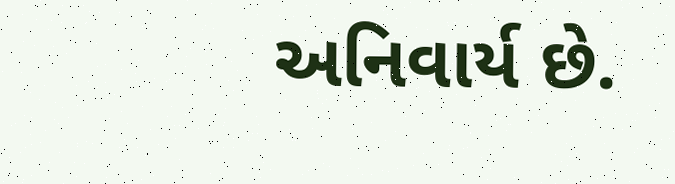અનિવાર્ય છે.